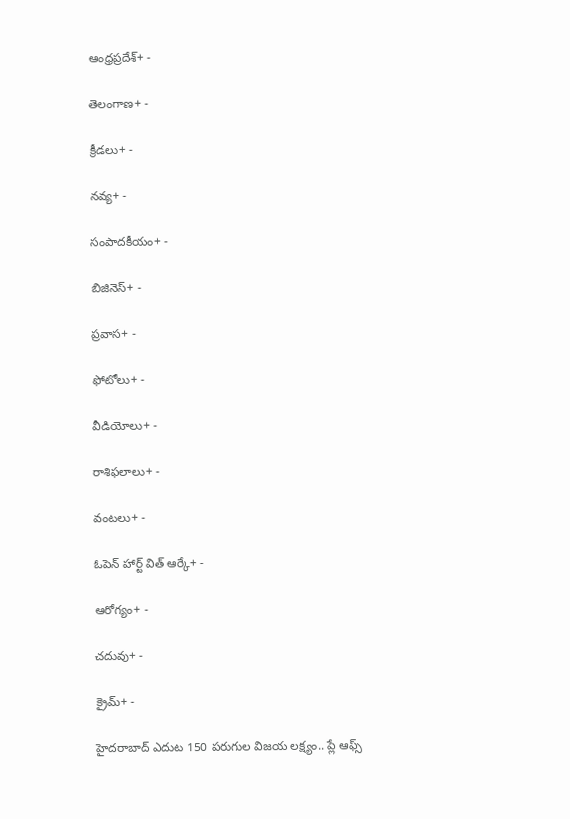ఆంధ్రప్రదేశ్+ -

తెలంగాణ+ -

క్రీడలు+ -

నవ్య+ -

సంపాదకీయం+ -

బిజినెస్+ -

ప్రవాస+ -

ఫోటోలు+ -

వీడియోలు+ -

రాశిఫలాలు+ -

వంటలు+ -

ఓపెన్ హార్ట్ విత్ ఆర్కే+ -

ఆరోగ్యం+ -

చదువు+ -

క్రైమ్+ -

హైదరాబాద్ ఎదుట 150 పరుగుల విజయ లక్ష్యం.. ప్లే ఆఫ్స్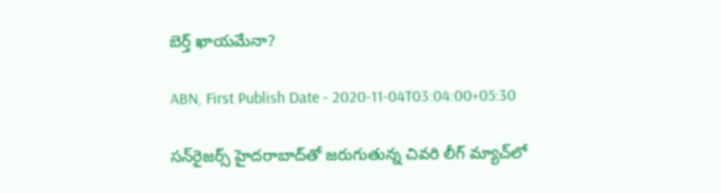బెర్త్ ఖాయమేనా?

ABN, First Publish Date - 2020-11-04T03:04:00+05:30

సన్‌రైజర్స్ హైదరాబాద్‌తో జరుగుతున్న చివరి లీగ్ మ్యాచ్‌లో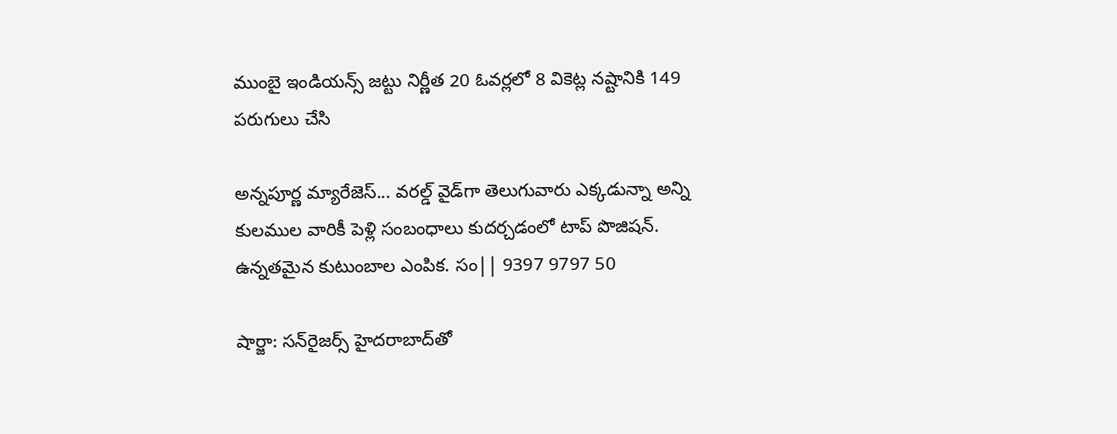ముంబై ఇండియన్స్ జట్టు నిర్ణీత 20 ఓవర్లలో 8 వికెట్ల నష్టానికి 149 పరుగులు చేసి

అన్నపూర్ణ మ్యారేజెస్... వరల్డ్ వైడ్‌గా తెలుగువారు ఎక్కడున్నా అన్ని కులముల వారికీ పెళ్లి సంబంధాలు కుదర్చడంలో టాప్ పొజిషన్. ఉన్నతమైన కుటుంబాల ఎంపిక. సం|| 9397 9797 50

షార్జా: సన్‌రైజర్స్ హైదరాబాద్‌తో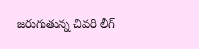జరుగుతున్న చివరి లీగ్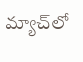మ్యాచ్‌లో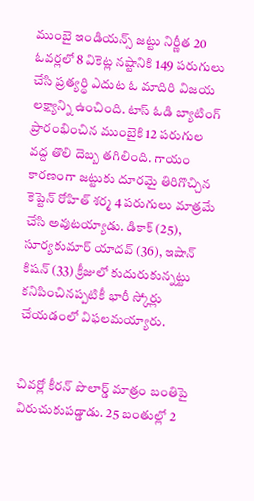ముంబై ఇండియన్స్ జట్టు నిర్ణీత 20 ఓవర్లలో 8 వికెట్ల నష్టానికి 149 పరుగులు చేసి ప్రత్యర్థి ఎదుట ఓ మాదిరి విజయ లక్ష్యాన్ని ఉంచింది. టాస్ ఓడి బ్యాటింగ్ ప్రారంభించిన ముంబైకి 12 పరుగుల వద్ద తొలి దెబ్బ తగిలింది. గాయం కారణంగా జట్టుకు దూరమై తిరిగొచ్చిన కెప్టెన్ రోహిత్ శర్మ 4 పరుగులు మాత్రమే చేసి అవుటయ్యాడు. డికాక్ (25), సూర్యకుమార్ యాదవ్ (36), ఇషాన్ కిషన్ (33) క్రీజులో కుదురుకున్నట్టు కనిపించినప్పటికీ భారీ స్కోర్లు చేయడంలో విఫలమయ్యారు.


చివర్లో కీరన్ పొలార్డ్ మాత్రం బంతిపై విరుచుకుపడ్డాడు. 25 బంతుల్లో 2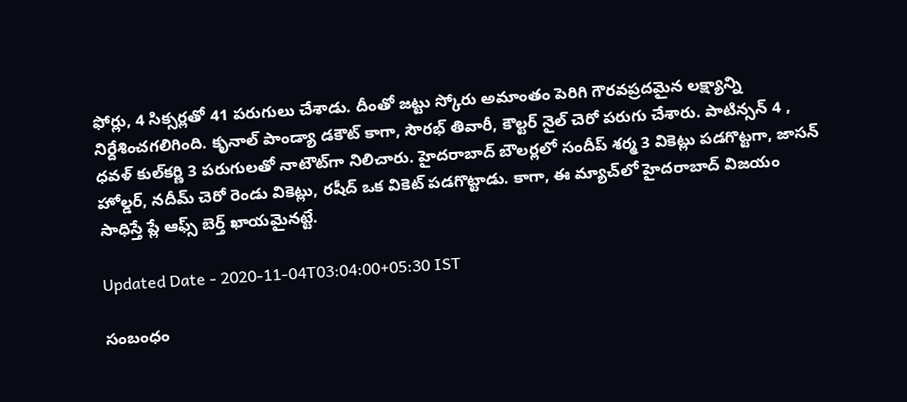ఫోర్లు, 4 సిక్సర్లతో 41 పరుగులు చేశాడు. దీంతో జట్టు స్కోరు అమాంతం పెరిగి గౌరవప్రదమైన లక్ష్యాన్ని నిర్దేశించగలిగింది. కృనాల్ పాండ్యా డకౌట్ కాగా, సౌరభ్ తివారీ, కౌల్టర్ నైల్ చెరో పరుగు చేశారు. పాటిన్సన్ 4 , ధవళ్ కుల్‌కర్ణి 3 పరుగులతో నాటౌట్‌గా నిలిచారు. హైదరాబాద్ బౌలర్లలో సందీప్ శర్మ 3 వికెట్లు పడగొట్టగా, జాసన్ హోల్డర్, నదీమ్ చెరో రెండు వికెట్లు, రషీద్ ఒక వికెట్ పడగొట్టాడు. కాగా, ఈ మ్యాచ్‌లో హైదరాబాద్ విజయం సాధిస్తే ప్లే ఆఫ్స్ బెర్త్ ఖాయమైనట్టే.

Updated Date - 2020-11-04T03:04:00+05:30 IST

సంబంధం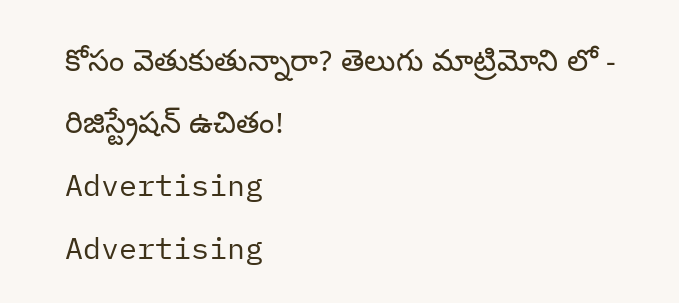కోసం వెతుకుతున్నారా? తెలుగు మాట్రిమోని లో - రిజిస్ట్రేషన్ ఉచితం!
Advertising
Advertising